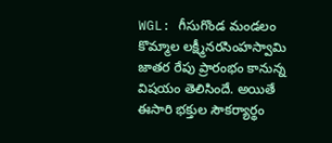WGL: గీసుగొండ మండలం కొమ్మాల లక్ష్మీనరసింహస్వామి జాతర రేపు ప్రారంభం కానున్న విషయం తెలిసిందే. అయితే ఈసారి భక్తుల సౌకర్యార్థం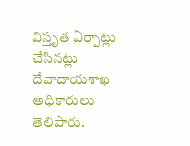విస్తృత ఏర్పాట్లు చేసినట్లు దేవాదాయశాఖ అధికారులు తెలిపారు.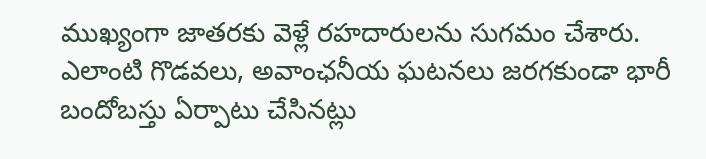ముఖ్యంగా జాతరకు వెళ్లే రహదారులను సుగమం చేశారు. ఎలాంటి గొడవలు, అవాంఛనీయ ఘటనలు జరగకుండా భారీ బందోబస్తు ఏర్పాటు చేసినట్లు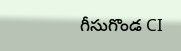గీసుగొండ CI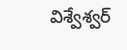విశ్వేశ్వర్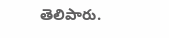తెలిపారు.